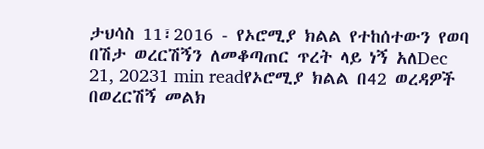ታህሳስ 11፣2016 - የኦሮሚያ ክልል የተከሰተውን የወባ በሽታ ወረርሽኝን ለመቆጣጠር ጥረት ላይ ነኝ አለDec 21, 20231 min readየኦሮሚያ ክልል በ42 ወረዳዎች በወረርሽኝ መልክ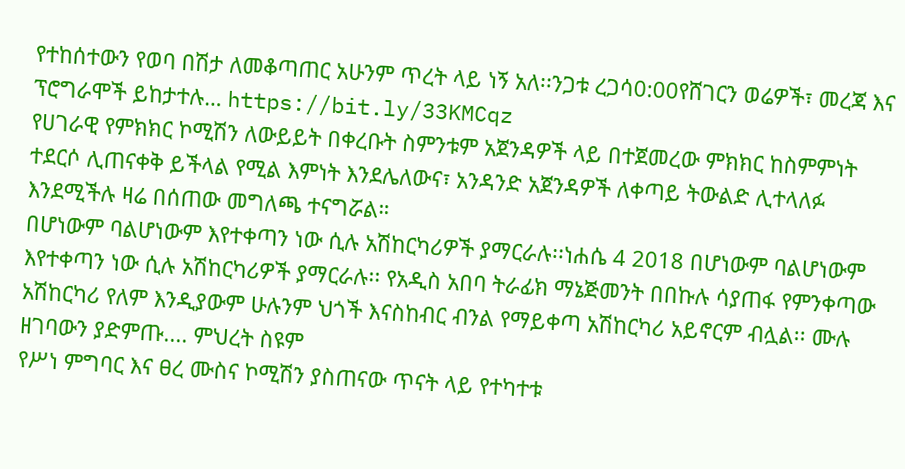የተከሰተውን የወባ በሽታ ለመቆጣጠር አሁንም ጥረት ላይ ነኝ አለ፡፡ንጋቱ ረጋሳ0:00የሸገርን ወሬዎች፣ መረጃ እና ፕሮግራሞች ይከታተሉ… https://bit.ly/33KMCqz
የሀገራዊ የምክክር ኮሚሽን ለውይይት በቀረቡት ስምንቱም አጀንዳዎች ላይ በተጀመረው ምክክር ከስምምነት ተደርሶ ሊጠናቀቅ ይችላል የሚል እምነት እንደሌለውና፣ አንዳንድ አጀንዳዎች ለቀጣይ ትውልድ ሊተላለፉ እንደሚችሉ ዛሬ በሰጠው መግለጫ ተናግሯል።
በሆነውም ባልሆነውም እየተቀጣን ነው ሲሉ አሽከርካሪዎች ያማርራሉ፡፡ነሐሴ 4 2018 በሆነውም ባልሆነውም እየተቀጣን ነው ሲሉ አሽከርካሪዎች ያማርራሉ፡፡ የአዲስ አበባ ትራፊክ ማኔጅመንት በበኩሉ ሳያጠፋ የምንቀጣው አሽከርካሪ የለም እንዲያውም ሁሉንም ህጎች እናስከብር ብንል የማይቀጣ አሽከርካሪ አይኖርም ብሏል፡፡ ሙሉ ዘገባውን ያድምጡ.... ምህረት ስዩም
የሥነ ምግባር እና ፀረ ሙስና ኮሚሽን ያስጠናው ጥናት ላይ የተካተቱ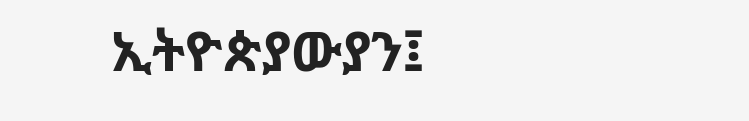ኢትዮጵያውያን፤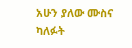አሁን ያለው ሙስና ካለፉት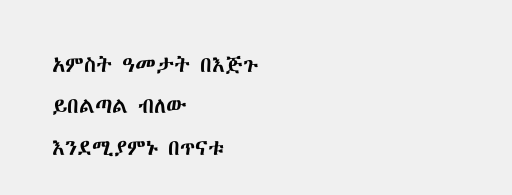አምስት ዓመታት በእጅጉ ይበልጣል ብለው እንደሚያምኑ በጥናቱ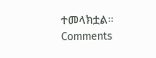ተመላክቷል።
Comments